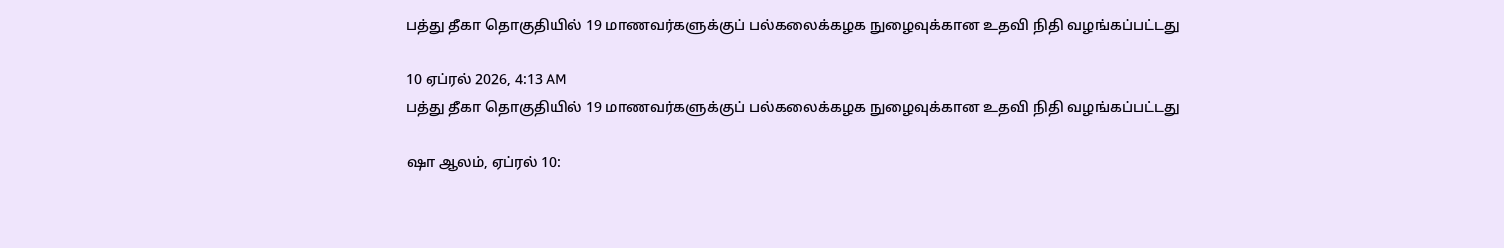பத்து தீகா தொகுதியில் 19 மாணவர்களுக்குப் பல்கலைக்கழக நுழைவுக்கான உதவி நிதி வழங்கப்பட்டது

10 ஏப்ரல் 2026, 4:13 AM
பத்து தீகா தொகுதியில் 19 மாணவர்களுக்குப் பல்கலைக்கழக நுழைவுக்கான உதவி நிதி வழங்கப்பட்டது

ஷா ஆலம், ஏப்ரல் 10: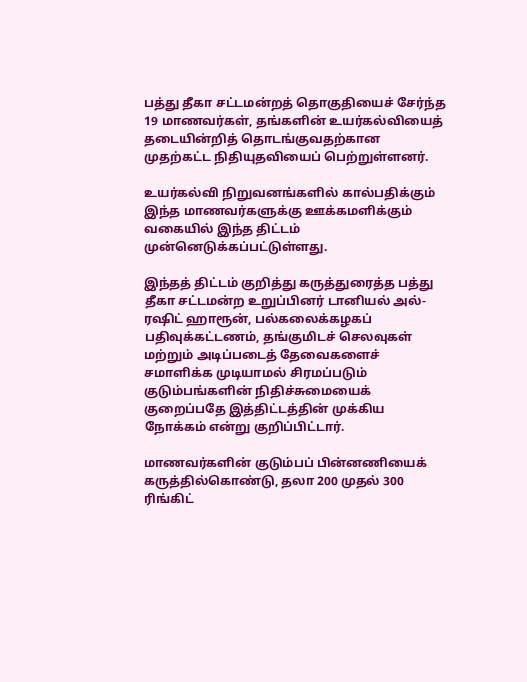பத்து தீகா சட்டமன்றத் தொகுதியைச் சேர்ந்த 19 மாணவர்கள், தங்களின் உயர்கல்வியைத் தடையின்றித் தொடங்குவதற்கான முதற்கட்ட நிதியுதவியைப் பெற்றுள்ளனர்.

உயர்கல்வி நிறுவனங்களில் கால்பதிக்கும் இந்த மாணவர்களுக்கு ஊக்கமளிக்கும் வகையில் இந்த திட்டம் முன்னெடுக்கப்பட்டுள்ளது.

இந்தத் திட்டம் குறித்து கருத்துரைத்த பத்து தீகா சட்டமன்ற உறுப்பினர் டானியல் அல்-ரஷிட் ஹாரூன், பல்கலைக்கழகப் பதிவுக்கட்டணம், தங்குமிடச் செலவுகள் மற்றும் அடிப்படைத் தேவைகளைச் சமாளிக்க முடியாமல் சிரமப்படும் குடும்பங்களின் நிதிச்சுமையைக் குறைப்பதே இத்திட்டத்தின் முக்கிய நோக்கம் என்று குறிப்பிட்டார்.

மாணவர்களின் குடும்பப் பின்னணியைக் கருத்தில்கொண்டு, தலா 200 முதல் 300 ரிங்கிட்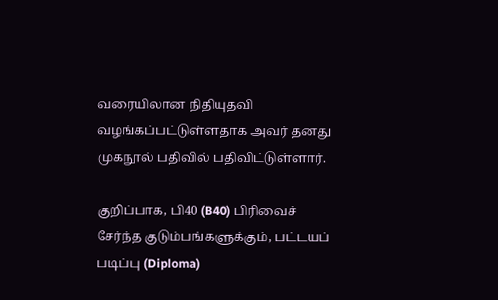வரையிலான நிதியுதவி வழங்கப்பட்டுள்ளதாக அவர் தனது முகநூல் பதிவில் பதிவிட்டுள்ளார்.

குறிப்பாக, பி40 (B40) பிரிவைச் சேர்ந்த குடும்பங்களுக்கும், பட்டயப் படிப்பு (Diploma)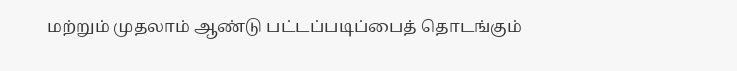மற்றும் முதலாம் ஆண்டு பட்டப்படிப்பைத் தொடங்கும்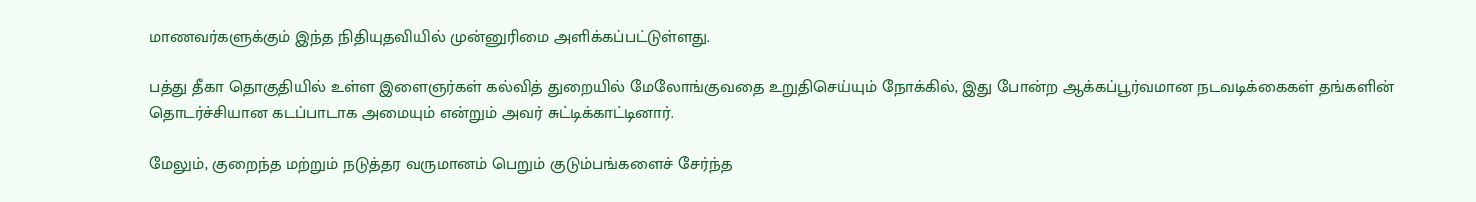மாணவர்களுக்கும் இந்த நிதியுதவியில் முன்னுரிமை அளிக்கப்பட்டுள்ளது.

பத்து தீகா தொகுதியில் உள்ள இளைஞர்கள் கல்வித் துறையில் மேலோங்குவதை உறுதிசெய்யும் நோக்கில், இது போன்ற ஆக்கப்பூர்வமான நடவடிக்கைகள் தங்களின் தொடர்ச்சியான கடப்பாடாக அமையும் என்றும் அவர் சுட்டிக்காட்டினார்.

மேலும், குறைந்த மற்றும் நடுத்தர வருமானம் பெறும் குடும்பங்களைச் சேர்ந்த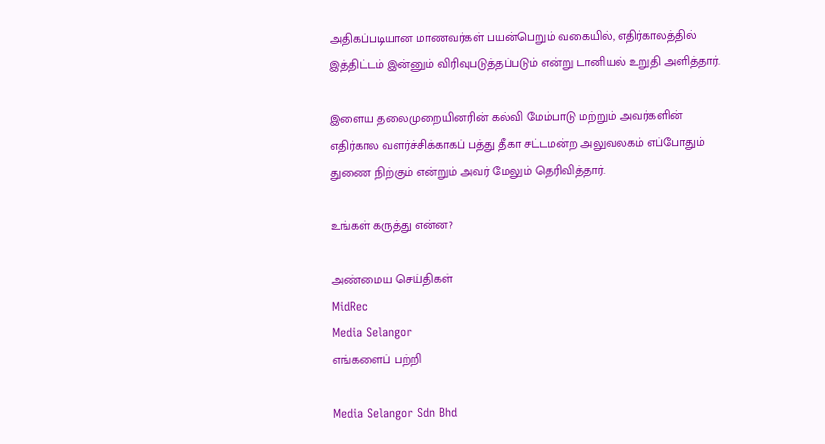அதிகப்படியான மாணவர்கள் பயன்பெறும் வகையில், எதிர்காலத்தில் இத்திட்டம் இன்னும் விரிவுபடுத்தப்படும் என்று டானியல் உறுதி அளித்தார்.

இளைய தலைமுறையினரின் கல்வி மேம்பாடு மற்றும் அவர்களின் எதிர்கால வளர்ச்சிக்காகப் பத்து தீகா சட்டமன்ற அலுவலகம் எப்போதும் துணை நிற்கும் என்றும் அவர் மேலும் தெரிவித்தார்.

உங்கள் கருத்து என்ன?

அண்மைய செய்திகள்
MidRec
Media Selangor
எங்களைப் பற்றி

Media Selangor Sdn Bhd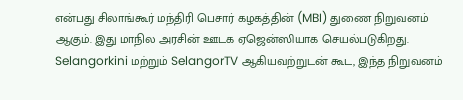என்பது சிலாங்கூர் மந்திரி பெசார் கழகத்தின் (MBI) துணை நிறுவனம் ஆகும். இது மாநில அரசின் ஊடக ஏஜென்ஸியாக செயல்படுகிறது. Selangorkini மற்றும் SelangorTV ஆகியவற்றுடன் கூட, இந்த நிறுவனம்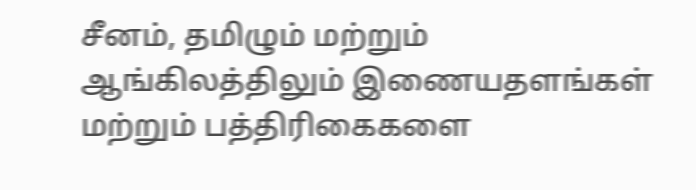சீனம், தமிழும் மற்றும் ஆங்கிலத்திலும் இணையதளங்கள் மற்றும் பத்திரிகைகளை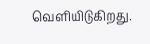வெளியிடுகிறது.